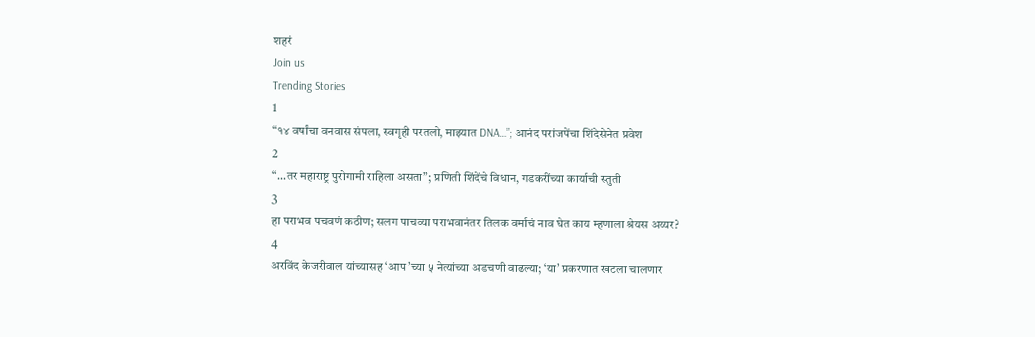शहरं
Join us
Trending Stories
1
“१४ वर्षांचा वनवास संपला, स्वगृही परतलो, माझ्यात DNA…”; आनंद परांजपेंचा शिंदेसेनेत प्रवेश
2
“...तर महाराष्ट्र पुरोगामी राहिला असता”; प्रणिती शिंदेंचे विधान, गडकरींच्या कार्याची स्तुती
3
हा पराभव पचवणं कठीण; सलग पाचव्या पराभवानंतर तिलक वर्माचं नाव घेत काय म्हणाला श्रेयस अय्यर?
4
अरविंद केजरीवाल यांच्यासह ‘आप’च्या ५ नेत्यांच्या अडचणी वाढल्या; ‘या’ प्रकरणात खटला चालणार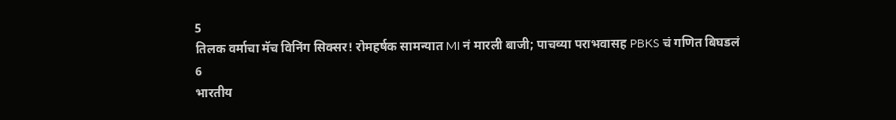5
तिलक वर्माचा मॅच विनिंग सिक्सर! रोमहर्षक सामन्यात MI नं मारली बाजी; पाचव्या पराभवासह PBKS चं गणित बिघडलं
6
भारतीय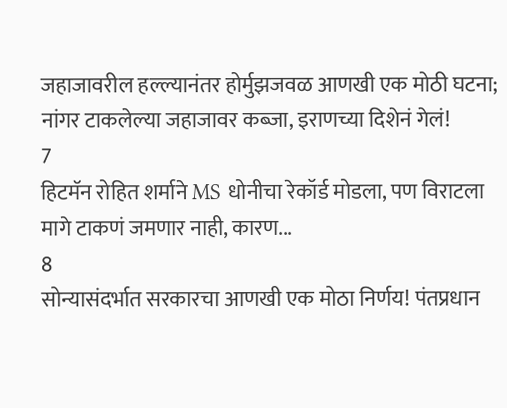जहाजावरील हल्ल्यानंतर होर्मुझजवळ आणखी एक मोठी घटना; नांगर टाकलेल्या जहाजावर कब्जा, इराणच्या दिशेनं गेलं!
7
हिटमॅन रोहित शर्माने MS धोनीचा रेकॉर्ड मोडला, पण विराटला मागे टाकणं जमणार नाही, कारण...
8
सोन्यासंदर्भात सरकारचा आणखी एक मोठा निर्णय! पंतप्रधान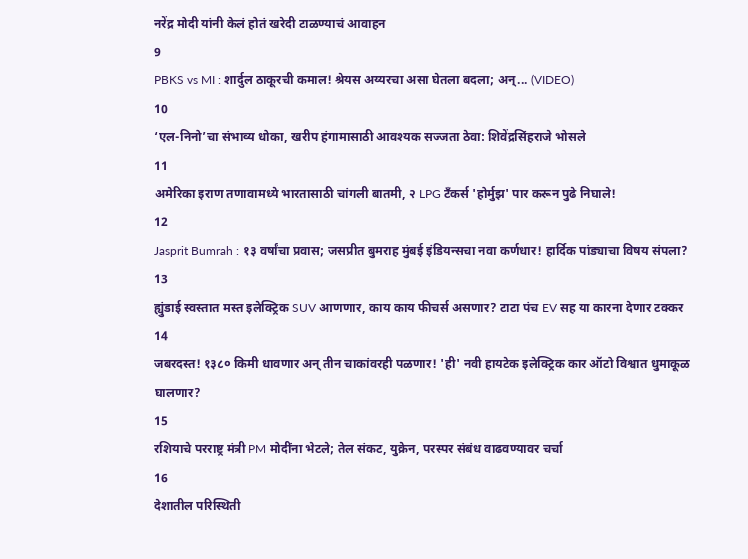नरेंद्र मोदी यांनी केलं होतं खरेदी टाळण्याचं आवाहन
9
PBKS vs MI : शार्दुल ठाकूरची कमाल! श्रेयस अय्यरचा असा घेतला बदला; अन्... (VIDEO)
10
‘एल-निनो’चा संभाव्य धोका, खरीप हंगामासाठी आवश्यक सज्जता ठेवा: शिवेंद्रसिंहराजे भोसले
11
अमेरिका इराण तणावामध्ये भारतासाठी चांगली बातमी, २ LPG टँकर्स 'होर्मुझ' पार करून पुढे निघाले!
12
Jasprit Bumrah : १३ वर्षांचा प्रवास; जसप्रीत बुमराह मुंबई इंडियन्सचा नवा कर्णधार! हार्दिक पांड्याचा विषय संपला?
13
ह्युंडाई स्वस्तात मस्त इलेक्ट्रिक SUV आणणार, काय काय फीचर्स असणार? टाटा पंच EV सह या कारना देणार टक्कर
14
जबरदस्त! १३८० किमी धावणार अन् तीन चाकांवरही पळणार! 'ही' नवी हायटेक इलेक्ट्रिक कार ऑटो विश्वात धुमाकूळ घालणार?
15
रशियाचे परराष्ट्र मंत्री PM मोदींना भेटले; तेल संकट, युक्रेन, परस्पर संबंध वाढवण्यावर चर्चा
16
देशातील परिस्थिती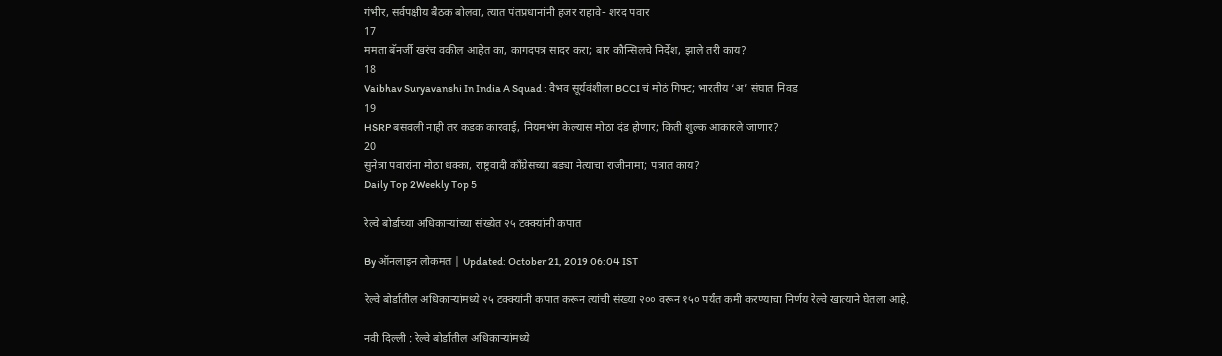गंभीर, सर्वपक्षीय बैठक बोलवा, त्यात पंतप्रधानांनी हजर राहावे- शरद पवार
17
ममता बॅनर्जी खरंच वकील आहेत का, कागदपत्र सादर करा; बार कौन्सिलचे निर्देश, झाले तरी काय?
18
Vaibhav Suryavanshi In India A Squad : वैभव सूर्यवंशीला BCCI चं मोठं गिफ्ट; भारतीय ‘अ’ संघात निवड
19
HSRP बसवली नाही तर कडक कारवाई, नियमभंग केल्यास मोठा दंड होणार; किती शुल्क आकारले जाणार?
20
सुनेत्रा पवारांना मोठा धक्का, राष्ट्रवादी काँग्रेसच्या बड्या नेत्याचा राजीनामा; पत्रात काय?
Daily Top 2Weekly Top 5

रेल्वे बोर्डाच्या अधिकाऱ्यांच्या संख्येत २५ टक्क्यांनी कपात

By ऑनलाइन लोकमत | Updated: October 21, 2019 06:04 IST

रेल्वे बोर्डातील अधिकाऱ्यांमध्ये २५ टक्क्यांनी कपात करून त्यांची संख्या २०० वरून १५० पर्यंत कमी करण्याचा निर्णय रेल्वे खात्याने घेतला आहे.

नवी दिल्ली : रेल्वे बोर्डातील अधिकाऱ्यांमध्ये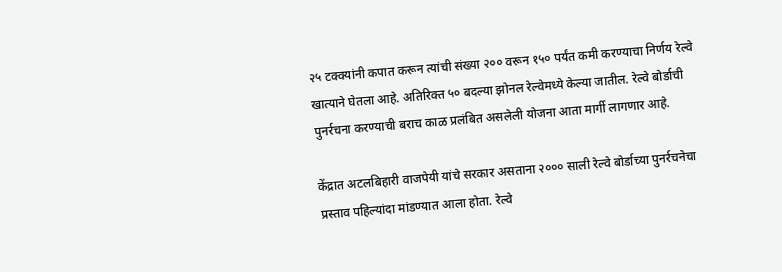२५ टक्क्यांनी कपात करून त्यांची संख्या २०० वरून १५० पर्यंत कमी करण्याचा निर्णय रेल्वे खात्याने घेतला आहे. अतिरिक्त ५० बदल्या झोनल रेल्वेमध्ये केल्या जातील. रेल्वे बोर्डाची पुनर्रचना करण्याची बराच काळ प्रलंबित असलेली योजना आता मार्गी लागणार आहे.

केंद्रात अटलबिहारी वाजपेयी यांचे सरकार असताना २००० साली रेल्वे बोर्डाच्या पुनर्रचनेचा प्रस्ताव पहिल्यांदा मांडण्यात आला होता. रेल्वे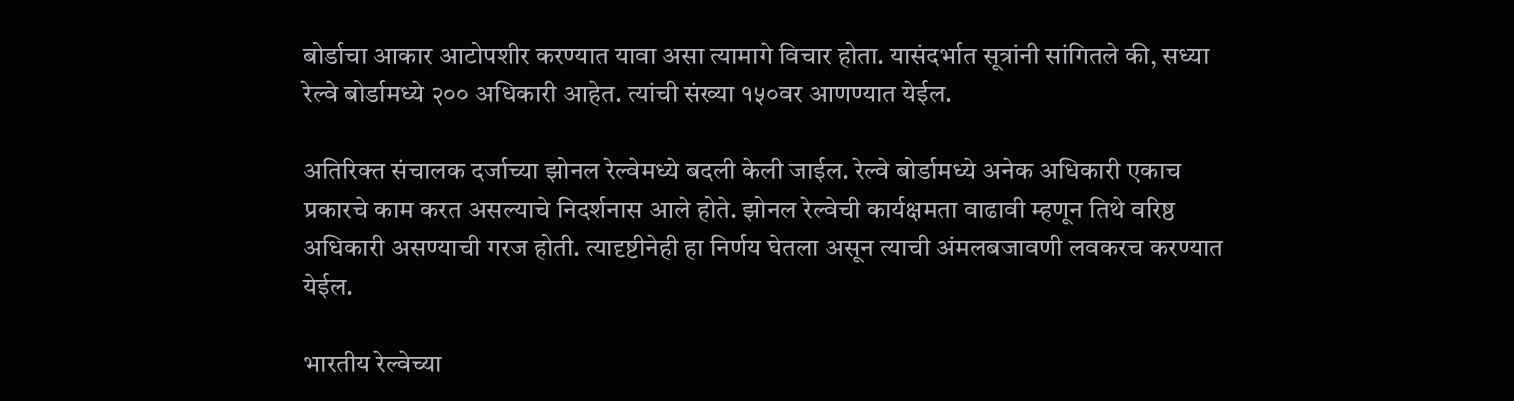बोर्डाचा आकार आटोपशीर करण्यात यावा असा त्यामागे विचार होता. यासंदर्भात सूत्रांनी सांगितले की, सध्या रेल्वे बोर्डामध्ये २०० अधिकारी आहेत. त्यांची संख्या १५०वर आणण्यात येईल.

अतिरिक्त संचालक दर्जाच्या झोनल रेल्वेमध्ये बदली केली जाईल. रेल्वे बोर्डामध्ये अनेक अधिकारी एकाच प्रकारचे काम करत असल्याचे निदर्शनास आले होते. झोनल रेल्वेची कार्यक्षमता वाढावी म्हणून तिथे वरिष्ठ अधिकारी असण्याची गरज होती. त्यादृष्टीनेही हा निर्णय घेतला असून त्याची अंमलबजावणी लवकरच करण्यात येईल.

भारतीय रेल्वेच्या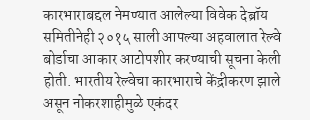कारभाराबद्दल नेमण्यात आलेल्या विवेक देब्रॉय समितीनेही २०१५ साली आपल्या अहवालात रेल्वे बोर्डाचा आकार आटोपशीर करण्याची सूचना केली होती. भारतीय रेल्वेचा कारभाराचे केंद्रीकरण झाले असून नोकरशाहीमुळे एकंदर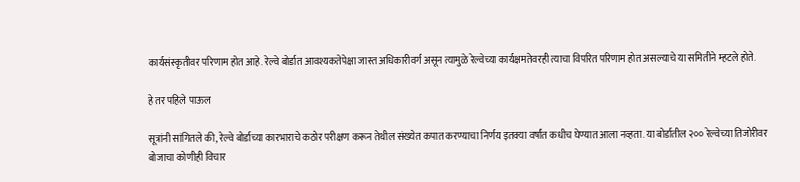कार्यसंस्कृतीवर परिणाम होत आहे. रेल्वे बोर्डात आवश्यकतेपेक्षा जास्त अधिकारीवर्ग असून त्यामुळे रेल्वेच्या कार्यक्षमतेवरही त्याचा विपरित परिणाम होत असल्याचे या समितीने म्हटले होते.

हे तर पहिले पाऊल

सूत्रांनी सांगितले की, रेल्वे बोर्डाच्या कारभाराचे कठोर परीक्षण करून तेथील संख्येत कपात करण्याचा निर्णय इतक्या वर्षांत कधीच घेण्यात आला नव्हता. या बोर्डातील २०० रेल्वेच्या तिजोरीवर बोजाचा कोणीही विचार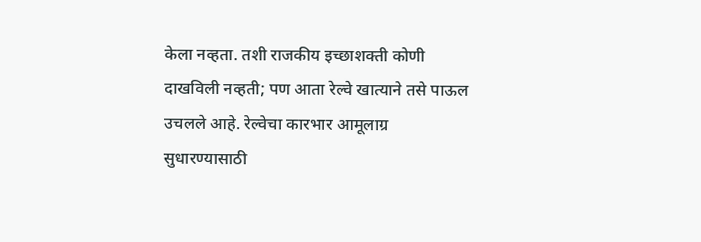केला नव्हता. तशी राजकीय इच्छाशक्ती कोणी दाखविली नव्हती; पण आता रेल्वे खात्याने तसे पाऊल उचलले आहे. रेल्वेचा कारभार आमूलाग्र सुधारण्यासाठी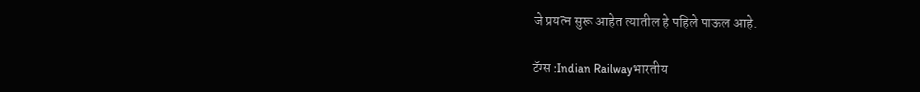जे प्रयत्न सुरू आहेत त्यातील हे पहिले पाऊल आहे.

टॅग्स :Indian Railwayभारतीय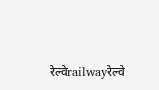रेल्वेrailwayरेल्वे